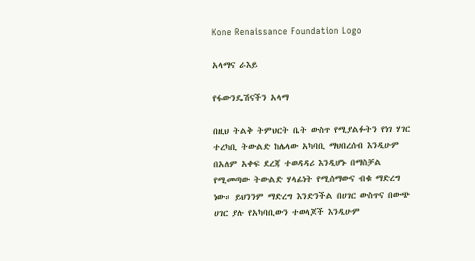Kone Renaissance Foundation Logo

አላማና ራእይ

የፋውንዴሽናችን አላማ

በዚህ ትልቅ ትምህርት ቤት ውስጥ የሚያልፉትን የነገ ሃገር ተረካቢ ትውልድ ከሌላው አካባቢ ማህበረሰብ እንዲሁም በአለም አቀፍ ደረጃ ተወዳዳሪ እንዲሆኑ በማስቻል የሚመጣው ትውልድ ሃላፊነት የሚሰማውና ብቁ ማድረግ ነው። ይህንንም ማድረግ እንድንችል በሀገር ውስጥና በውጭ ሀገር ያሉ የአካባቢውን ተወላጆች እንዲሁም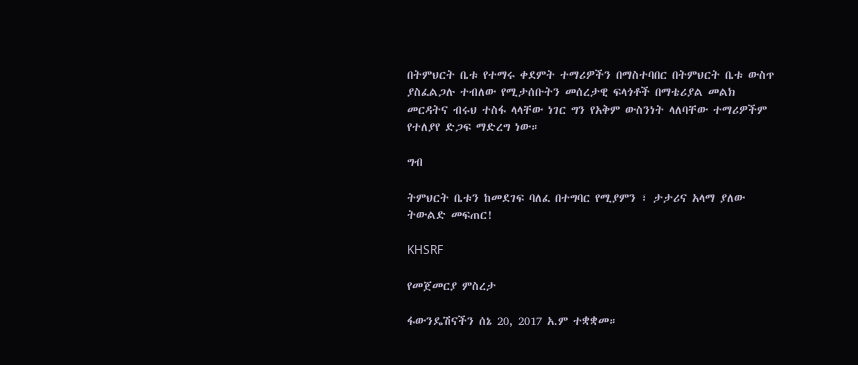በትምህርት ቤቱ የተማሩ ቀደምት ተማሪዎችን በማስተባበር በትምህርት ቤቱ ውስጥ ያስፈልጋሉ ተብለው የሚታሰቡትን መሰረታዊ ፍላጎቶች በማቴሪያል መልክ መርዳትና ብሩህ ተስፋ ላላቸው ነገር ግን የአቅም ውስንነት ላለባቸው ተማሪዎችም የተለያየ ድጋፍ ማድረግ ነው።

ግብ

ትምህርት ቤቱን ከመደገፍ ባለፈ በተግባር የሚያምን ፣ ታታሪና አላማ ያለው ትውልድ መፍጠር!

KHSRF

የመጀመርያ ምስረታ

ፋውንዴሽናችን ሰኔ 20, 2017 አ.ም ተቋቋመ።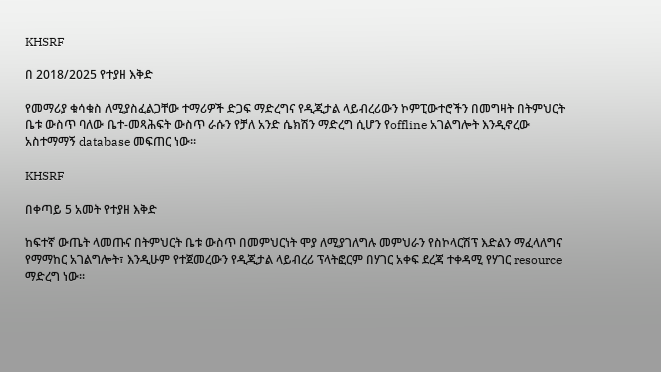KHSRF

በ 2018/2025 የተያዘ እቅድ

የመማሪያ ቁሳቁስ ለሚያስፈልጋቸው ተማሪዎች ድጋፍ ማድረግና የዲጂታል ላይብረሪውን ኮምፒውተሮችን በመግዛት በትምህርት ቤቱ ውስጥ ባለው ቤተ-መጻሕፍት ውስጥ ራሱን የቻለ አንድ ሴክሽን ማድረግ ሲሆን የoffline አገልግሎት እንዲኖረው አስተማማኝ database መፍጠር ነው።

KHSRF

በቀጣይ 5 አመት የተያዘ እቅድ

ከፍተኛ ውጤት ላመጡና በትምህርት ቤቱ ውስጥ በመምህርነት ሞያ ለሚያገለግሉ መምህራን የስኮላርሽፕ እድልን ማፈላለግና የማማከር አገልግሎት፣ እንዲሁም የተጀመረውን የዲጂታል ላይብረሪ ፕላትፎርም በሃገር አቀፍ ደረጃ ተቀዳሚ የሃገር resource ማድረግ ነው።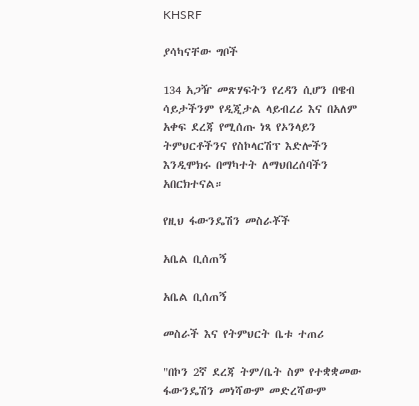KHSRF

ያሳካናቸው ግቦች

134 አጋዥ መጽሃፍትን የረዳን ሲሆን በዌብ ሳይታችንም የዲጂታል ላይብረሪ እና በአለም አቀፍ ደረጃ የሚሰጡ ነጻ የኦንላይን ትምህርቶችንና የስኮላርሽፕ እድሎችን እንዲሞክሩ በማካተት ለማህበረሰባችን አበርክተናል።

የዚህ ፋውንዴሽን መስራቾች

አቤል ቢሰጠኝ

አቤል ቢሰጠኝ

መስራች እና የትምህርት ቤቱ ተጠሪ

"በኮን 2ኛ ደረጃ ትም/ቤት ስም የተቋቋመው ፋውንዴሽን መነሻውም መድረሻውም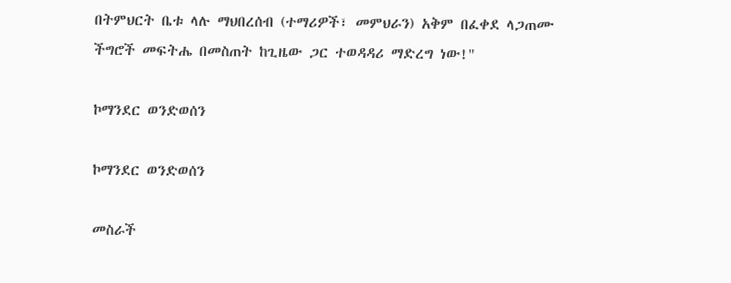በትምህርት ቤቱ ላሉ ማህበረሰብ (ተማሪዎች፣ መምህራን) አቅም በፈቀደ ላጋጠሙ ችግሮች መፍትሔ በመስጠት ከጊዜው ጋር ተወዳዳሪ ማድረግ ነው!"

ኮማንደር ወንድወሰን

ኮማንደር ወንድወሰን

መስራች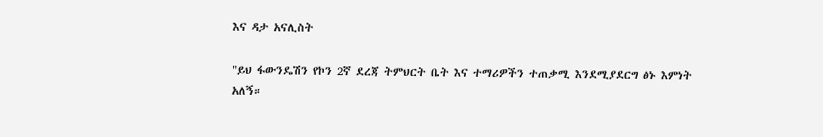እና ዳታ አናሊስት

"ይህ ፋውንዴሽን የኮን 2ኛ ደረጃ ትምህርት ቤት እና ተማሪዎችን ተጠቃሚ እንደሚያደርግ ፅኑ እምነት አለኝ።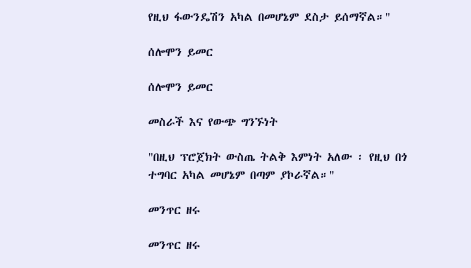የዚህ ፋውንዴሽን አካል በመሆኔም ደስታ ይሰማኛል።"

ሰሎሞን ይመር

ሰሎሞን ይመር

መስራች እና የውጭ ግንኙነት

"በዚህ ፕሮጀክት ውስጤ ትልቅ እምነት አለው ፡ የዚህ በጎ ተግባር አካል መሆኔም በጣም ያኮራኛል።"

መንጥር ዘሩ

መንጥር ዘሩ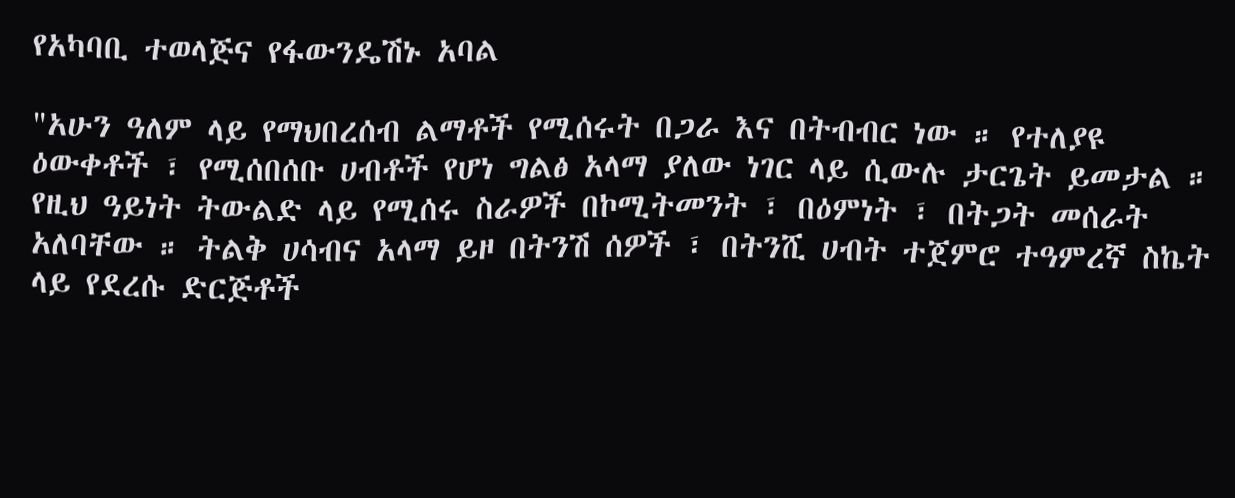የአካባቢ ተወላጅና የፋውንዴሽኑ አባል

"አሁን ዓለም ላይ የማህበረሰብ ልማቶች የሚሰሩት በጋራ እና በትብብር ነው ። የተለያዩ ዕውቀቶች ፣ የሚሰበሰቡ ሀብቶች የሆነ ግልፅ አላማ ያለው ነገር ላይ ሲውሉ ታርጌት ይመታል ። የዚህ ዓይነት ትውልድ ላይ የሚሰሩ ስራዎች በኮሚትመንት ፣ በዕምነት ፣ በትጋት መሰራት አለባቸው ። ትልቅ ሀሳብና አላማ ይዞ በትንሽ ሰዎች ፣ በትንሺ ሀብት ተጀምሮ ተዓምረኛ ስኬት ላይ የደረሱ ድርጅቶች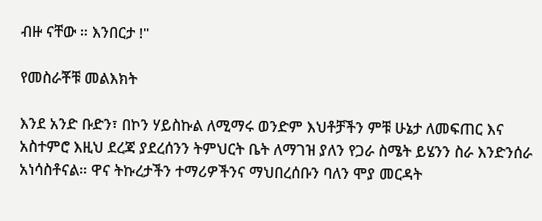ብዙ ናቸው ። እንበርታ !"

የመስራቾቹ መልእክት

እንደ አንድ ቡድን፣ በኮን ሃይስኩል ለሚማሩ ወንድም እህቶቻችን ምቹ ሁኔታ ለመፍጠር እና አስተምሮ እዚህ ደረጃ ያደረሰንን ትምህርት ቤት ለማገዝ ያለን የጋራ ስሜት ይሄንን ስራ እንድንሰራ አነሳስቶናል። ዋና ትኩረታችን ተማሪዎችንና ማህበረሰቡን ባለን ሞያ መርዳት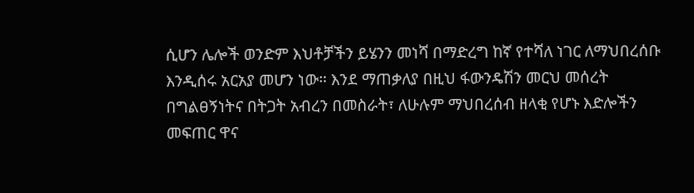ሲሆን ሌሎች ወንድም እህቶቻችን ይሄንን መነሻ በማድረግ ከኛ የተሻለ ነገር ለማህበረሰቡ እንዲሰሩ አርአያ መሆን ነው። እንደ ማጠቃለያ በዚህ ፋውንዴሽን መርህ መሰረት በግልፀኝነትና በትጋት አብረን በመስራት፣ ለሁሉም ማህበረሰብ ዘላቂ የሆኑ እድሎችን መፍጠር ዋና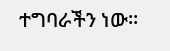ተግባራችን ነው።